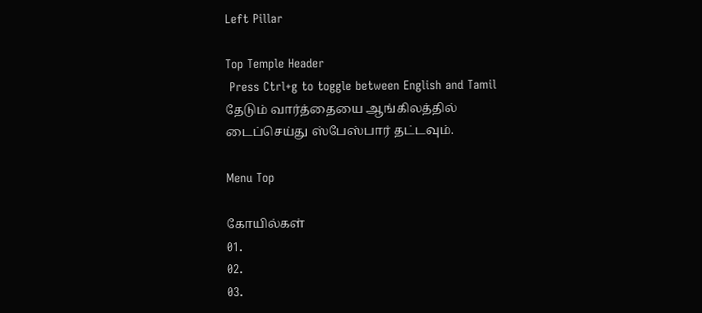Left Pillar

Top Temple Header
 Press Ctrl+g to toggle between English and Tamil
தேடும் வார்த்தையை ஆங்கிலத்தில் டைப்செய்து ஸ்பேஸ்பார் தட்டவும்.

Menu Top

கோயில்கள்
01.
02.
03.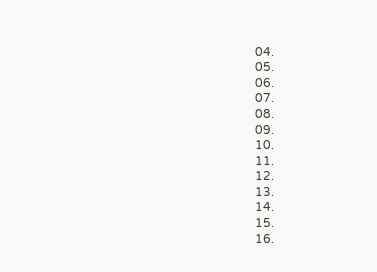04.
05.
06.
07.
08.
09.
10.
11.
12.
13.
14.
15.
16.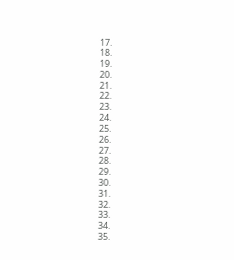17.
18.
19.
20.
21.
22.
23.
24.
25.
26.
27.
28.
29.
30.
31.
32.
33.
34.
35.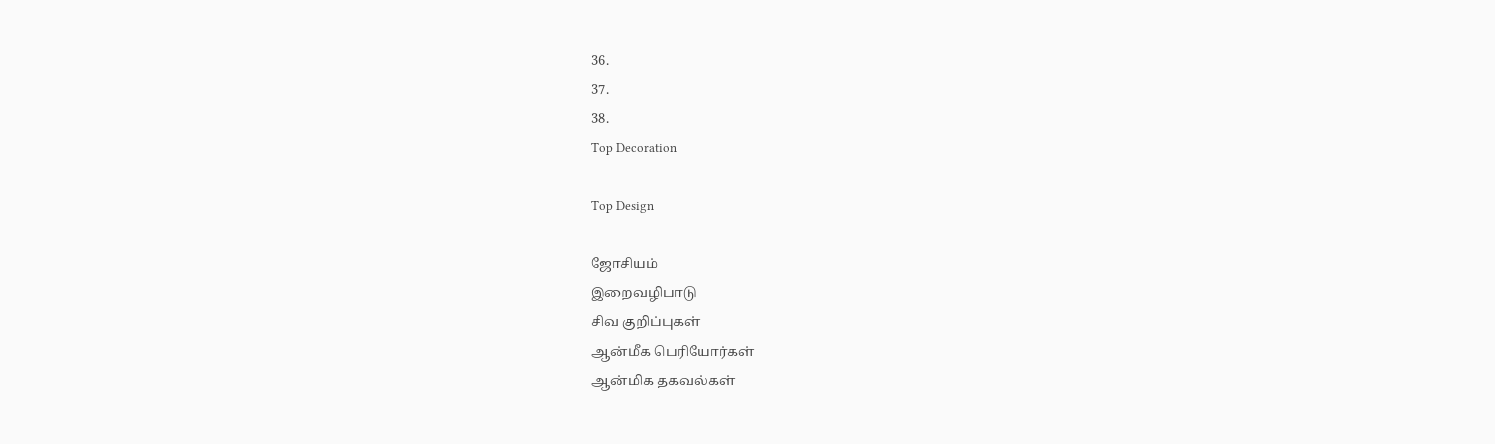36.
37.
38.
Top Decoration

Top Design

ஜோசியம்
இறைவழிபாடு
சிவ குறிப்புகள்
ஆன்மீக பெரியோர்கள்
ஆன்மிக தகவல்கள்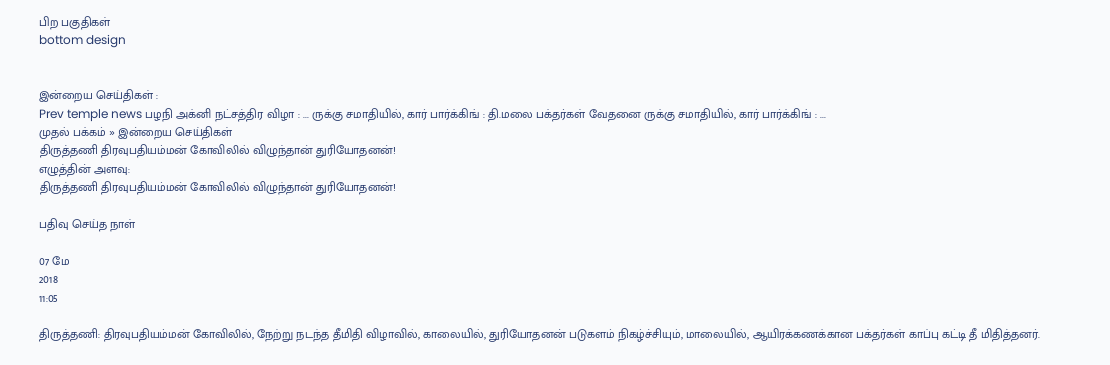பிற பகுதிகள்
bottom design


இன்றைய செய்திகள் :
Prev temple news பழநி அக்னி நட்சத்திர விழா : ... ருக்கு சமாதியில், கார் பார்க்கிங் : தி.மலை பக்தர்கள் வேதனை ருக்கு சமாதியில், கார் பார்க்கிங் : ...
முதல் பக்கம் » இன்றைய செய்திகள்
திருத்தணி திரவுபதியம்மன் கோவிலில் விழுந்தான் துரியோதனன்!
எழுத்தின் அளவு:
திருத்தணி திரவுபதியம்மன் கோவிலில் விழுந்தான் துரியோதனன்!

பதிவு செய்த நாள்

07 மே
2018
11:05

திருத்தணி: திரவுபதியம்மன் கோவிலில், நேற்று நடந்த தீமிதி விழாவில், காலையில், துரியோதனன் படுகளம் நிகழ்ச்சியும், மாலையில், ஆயிரக்கணக்கான பக்தர்கள் காப்பு கட்டி தீ மிதித்தனர்.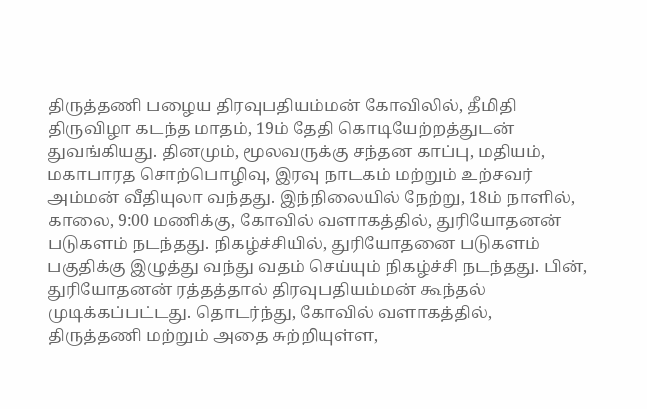திருத்தணி பழைய திரவுபதியம்மன் கோவிலில், தீமிதி திருவிழா கடந்த மாதம், 19ம் தேதி கொடியேற்றத்துடன் துவங்கியது. தினமும், மூலவருக்கு சந்தன காப்பு, மதியம், மகாபாரத சொற்பொழிவு, இரவு நாடகம் மற்றும் உற்சவர் அம்மன் வீதியுலா வந்தது. இந்நிலையில் நேற்று, 18ம் நாளில், காலை, 9:00 மணிக்கு, கோவில் வளாகத்தில், துரியோதனன் படுகளம் நடந்தது. நிகழ்ச்சியில், துரியோதனை படுகளம் பகுதிக்கு இழுத்து வந்து வதம் செய்யும் நிகழ்ச்சி நடந்தது. பின், துரியோதனன் ரத்தத்தால் திரவுபதியம்மன் கூந்தல் முடிக்கப்பட்டது. தொடர்ந்து, கோவில் வளாகத்தில், திருத்தணி மற்றும் அதை சுற்றியுள்ள,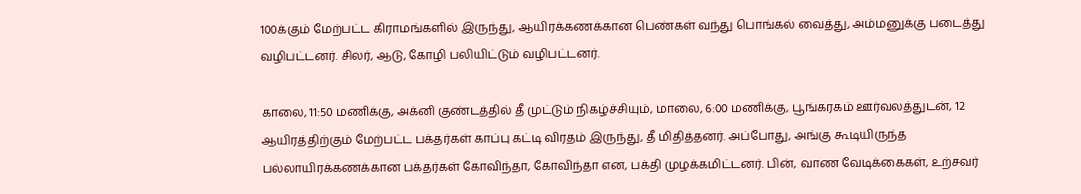100க்கும் மேற்பட்ட கிராமங்களில் இருந்து, ஆயிரக்கணக்கான பெண்கள் வந்து பொங்கல் வைத்து, அம்மனுக்கு படைத்து வழிபட்டனர். சிலர், ஆடு, கோழி பலியிட்டும் வழிபட்டனர்.

காலை, 11:50 மணிக்கு, அக்னி குண்டத்தில் தீ முட்டும் நிகழ்ச்சியும், மாலை, 6:00 மணிக்கு, பூங்கரகம் ஊர்வலத்துடன், 12 ஆயிரத்திற்கும் மேற்பட்ட பக்தர்கள் காப்பு கட்டி விரதம் இருந்து, தீ மிதித்தனர். அப்போது, அங்கு கூடியிருந்த பல்லாயிரக்கணக்கான பக்தர்கள் கோவிந்தா, கோவிந்தா என, பக்தி முழக்கமிட்டனர். பின், வாண வேடிக்கைகள், உற்சவர்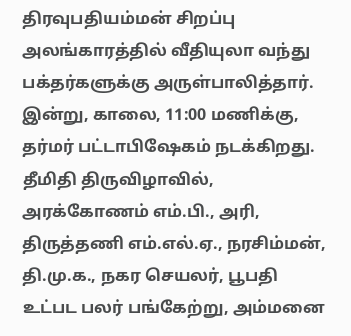திரவுபதியம்மன் சிறப்பு அலங்காரத்தில் வீதியுலா வந்து பக்தர்களுக்கு அருள்பாலித்தார். இன்று, காலை, 11:00 மணிக்கு, தர்மர் பட்டாபிஷேகம் நடக்கிறது. தீமிதி திருவிழாவில், அரக்கோணம் எம்.பி., அரி, திருத்தணி எம்.எல்.ஏ., நரசிம்மன், தி.மு.க., நகர செயலர், பூபதி உட்பட பலர் பங்கேற்று, அம்மனை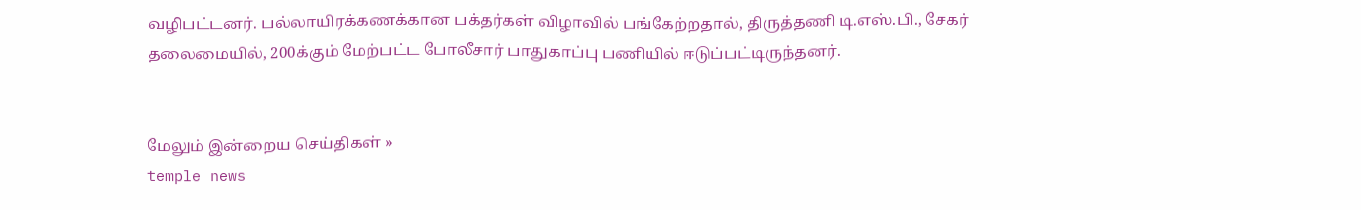வழிபட்டனர். பல்லாயிரக்கணக்கான பக்தர்கள் விழாவில் பங்கேற்றதால், திருத்தணி டி.எஸ்.பி., சேகர் தலைமையில், 200க்கும் மேற்பட்ட போலீசார் பாதுகாப்பு பணியில் ஈடுப்பட்டிருந்தனர்.


மேலும் இன்றைய செய்திகள் »
temple news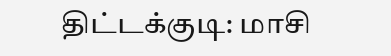திட்டக்குடி: மாசி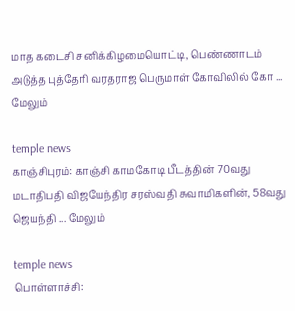மாத கடைசி சனிக்கிழமையொட்டி, பெண்ணாடம் அடுத்த புத்தேரி வரதராஜ பெருமாள் கோவிலில் கோ ... மேலும்

temple news
காஞ்சிபுரம்: காஞ்சி காமகோடி பீடத்தின் 70வது மடாதிபதி விஜயேந்திர சரஸ்வதி சுவாமிகளின், 58வது ஜெயந்தி ... மேலும்

temple news
பொள்ளாச்சி: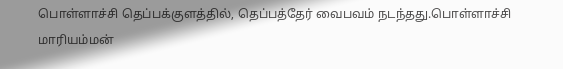பொள்ளாச்சி தெப்பக்குளத்தில், தெப்பத்தேர் வைபவம் நடந்தது.பொள்ளாச்சி மாரியம்மன்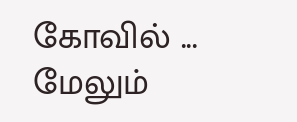கோவில் ... மேலும்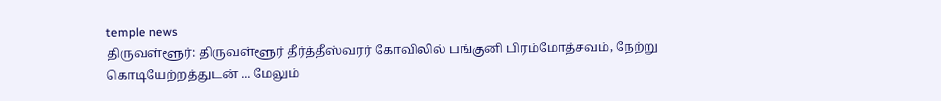temple news
திருவள்ளூர்: திருவள்ளூர் தீர்த்தீஸ்வரர் கோவிலில் பங்குனி பிரம்மோத்சவம், நேற்று கொடியேற்றத்துடன் ... மேலும்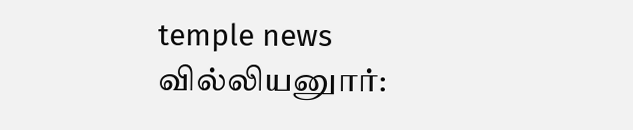temple news
வில்லியனுார்: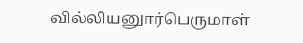வில்லியனுார்பெருமாள்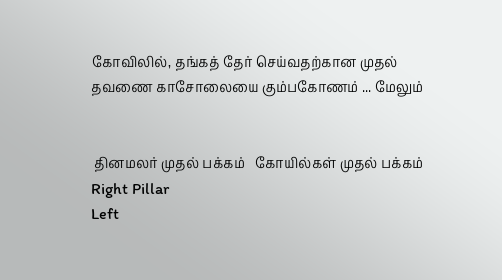கோவிலில், தங்கத் தேர் செய்வதற்கான முதல் தவணை காசோலையை கும்பகோணம் ... மேலும்


 தினமலர் முதல் பக்கம்   கோயில்கள் முதல் பக்கம்
Right Pillar
Left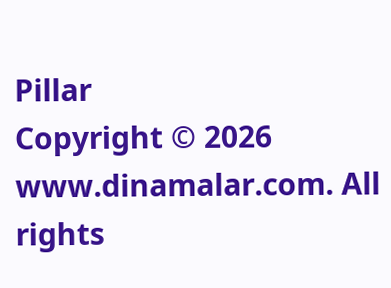Pillar
Copyright © 2026 www.dinamalar.com. All rights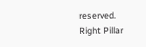reserved.
Right Pillar